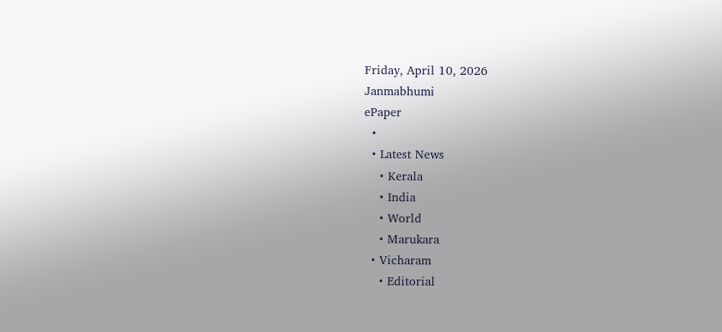Friday, April 10, 2026
Janmabhumi
ePaper
  •
  • Latest News
    • Kerala
    • India
    • World
    • Marukara
  • Vicharam
    • Editorial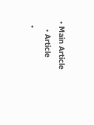• Main Article
    • Article
  •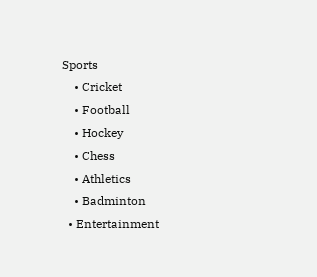Sports
    • Cricket
    • Football
    • Hockey
    • Chess
    • Athletics
    • Badminton
  • Entertainment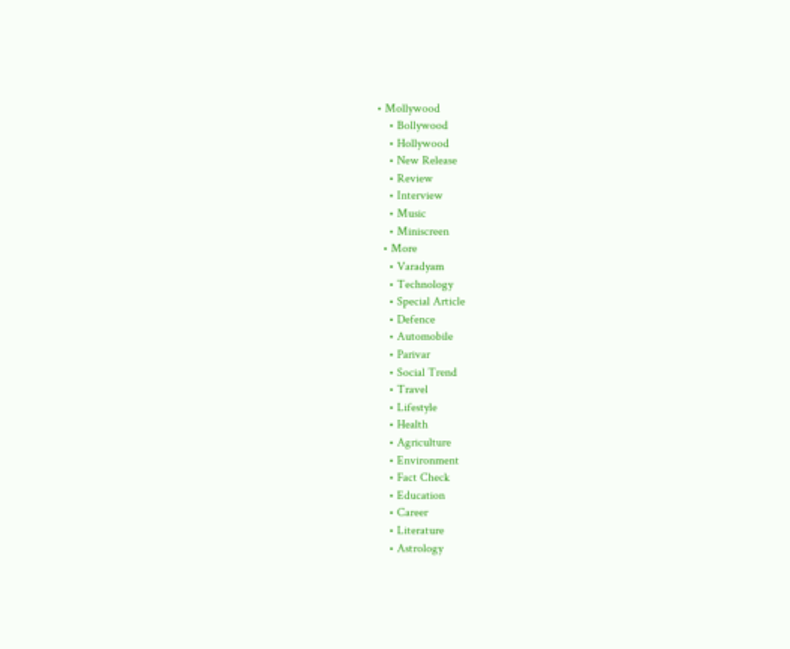• Mollywood
    • Bollywood
    • Hollywood
    • New Release
    • Review
    • Interview
    • Music
    • Miniscreen
  • More
    • Varadyam
    • Technology
    • Special Article
    • Defence
    • Automobile
    • Parivar
    • Social Trend
    • Travel
    • Lifestyle
    • Health
    • Agriculture
    • Environment
    • Fact Check
    • Education
    • Career
    • Literature
    • Astrology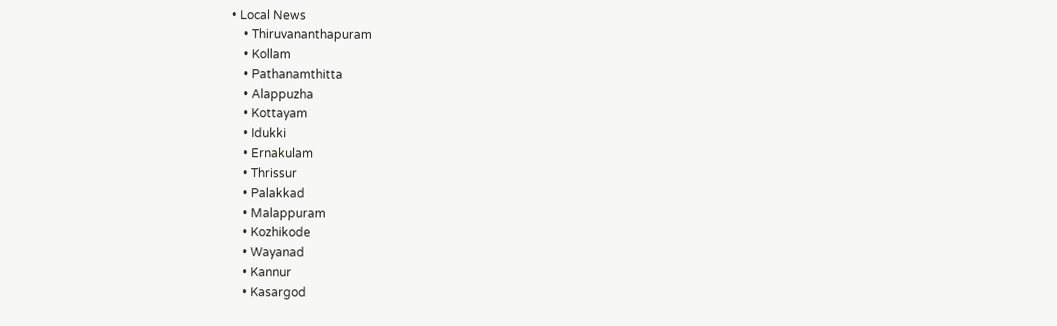• Local News
    • Thiruvananthapuram
    • Kollam
    • Pathanamthitta
    • Alappuzha
    • Kottayam
    • Idukki
    • Ernakulam
    • Thrissur
    • Palakkad
    • Malappuram
    • Kozhikode
    • Wayanad
    • Kannur
    • Kasargod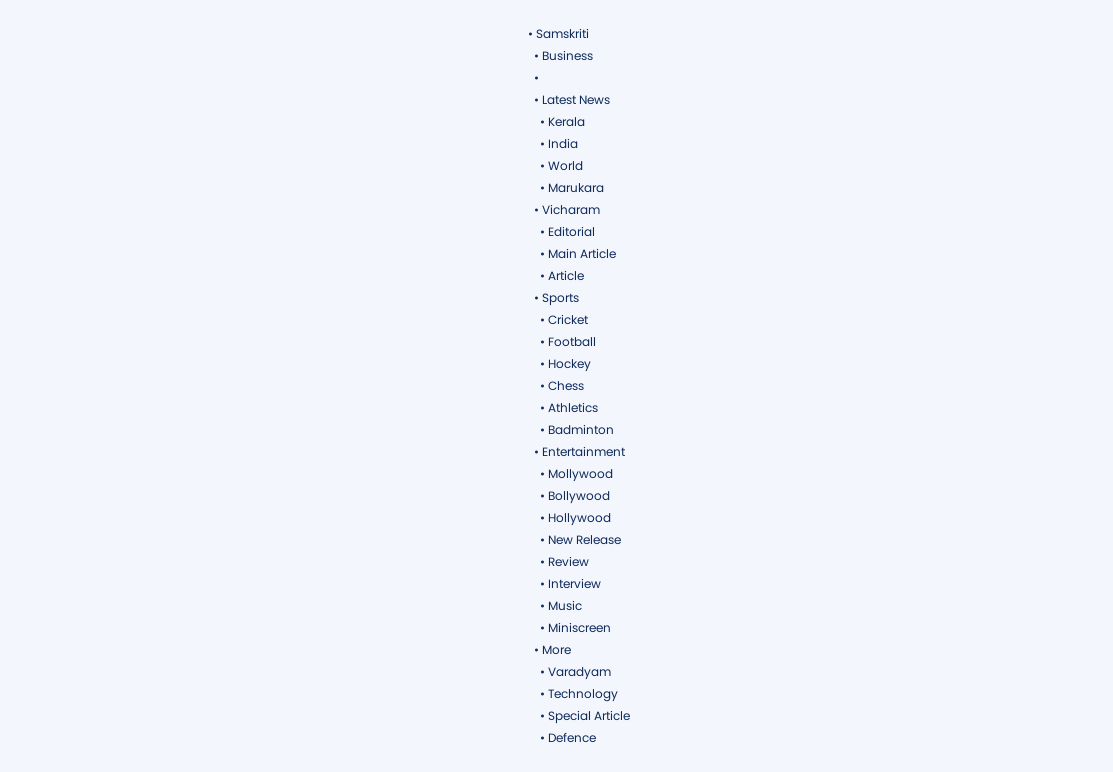• Samskriti
  • Business
  •
  • Latest News
    • Kerala
    • India
    • World
    • Marukara
  • Vicharam
    • Editorial
    • Main Article
    • Article
  • Sports
    • Cricket
    • Football
    • Hockey
    • Chess
    • Athletics
    • Badminton
  • Entertainment
    • Mollywood
    • Bollywood
    • Hollywood
    • New Release
    • Review
    • Interview
    • Music
    • Miniscreen
  • More
    • Varadyam
    • Technology
    • Special Article
    • Defence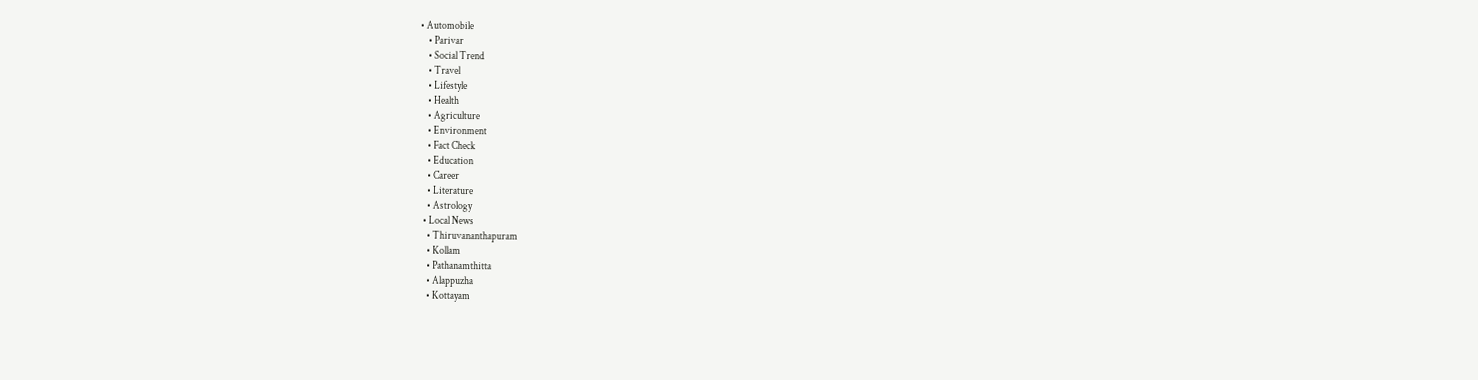• Automobile
    • Parivar
    • Social Trend
    • Travel
    • Lifestyle
    • Health
    • Agriculture
    • Environment
    • Fact Check
    • Education
    • Career
    • Literature
    • Astrology
  • Local News
    • Thiruvananthapuram
    • Kollam
    • Pathanamthitta
    • Alappuzha
    • Kottayam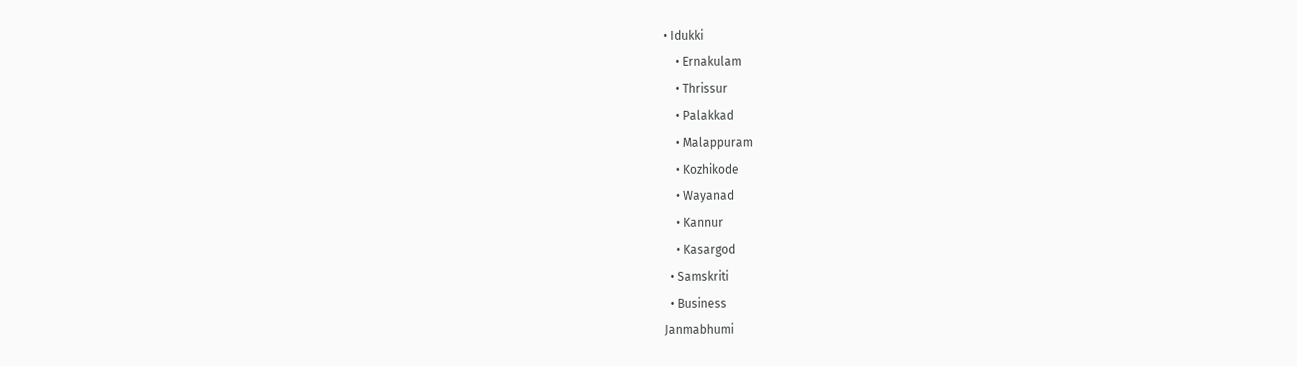• Idukki
    • Ernakulam
    • Thrissur
    • Palakkad
    • Malappuram
    • Kozhikode
    • Wayanad
    • Kannur
    • Kasargod
  • Samskriti
  • Business
Janmabhumi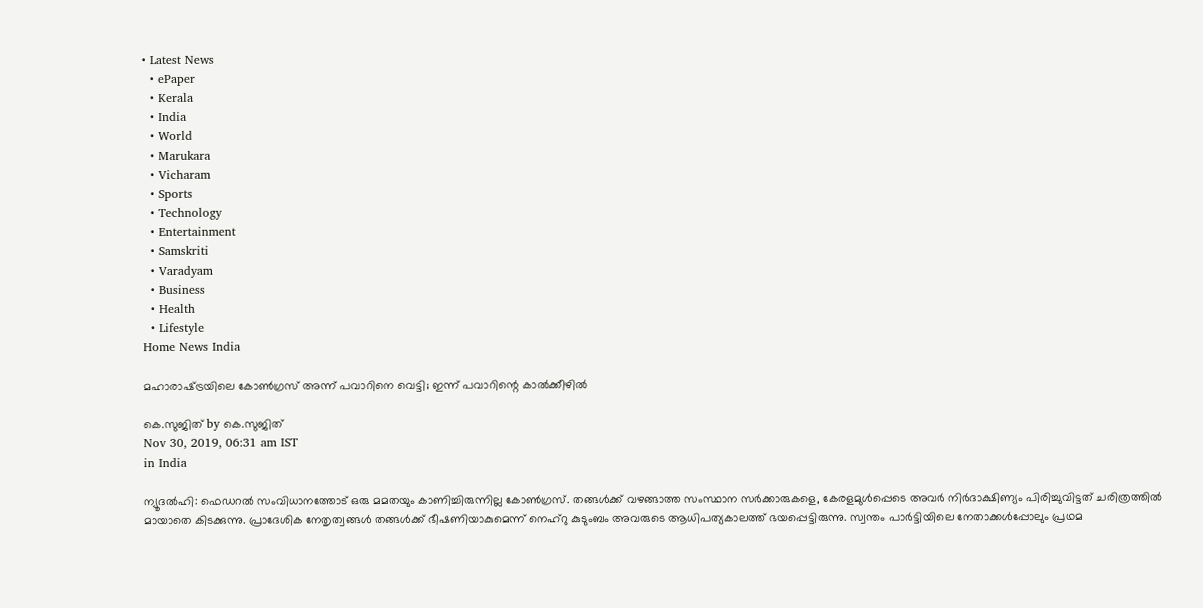• Latest News
  • ePaper
  • Kerala
  • India
  • World
  • Marukara
  • Vicharam
  • Sports
  • Technology
  • Entertainment
  • Samskriti
  • Varadyam
  • Business
  • Health
  • Lifestyle
Home News India

മഹാരാഷ്‌ട്രയിലെ കോണ്‍ഗ്രസ് അന്ന് പവാറിനെ വെട്ടി; ഇന്ന് പവാറിന്റെ കാല്‍ക്കീഴില്‍

കെ.സുജിത് by കെ.സുജിത്
Nov 30, 2019, 06:31 am IST
in India

ന്യൂദല്‍ഹി: ഫെഡറല്‍ സംവിധാനത്തോട് ഒരു മമതയും കാണിച്ചിരുന്നില്ല കോണ്‍ഗ്രസ്. തങ്ങള്‍ക്ക് വഴങ്ങാത്ത സംസ്ഥാന സര്‍ക്കാരുകളെ, കേരളമുള്‍പ്പെടെ അവര്‍ നിര്‍ദാക്ഷിണ്യം പിരിച്ചുവിട്ടത് ചരിത്രത്തില്‍ മായാതെ കിടക്കുന്നു. പ്രാദേശിക നേതൃത്വങ്ങള്‍ തങ്ങള്‍ക്ക് ഭീഷണിയാകുമെന്ന് നെഹ്‌റു കുടുംബം അവരുടെ ആധിപത്യകാലത്ത് ഭയപ്പെട്ടിരുന്നു. സ്വന്തം പാര്‍ട്ടിയിലെ നേതാക്കള്‍പ്പോലും പ്രഥമ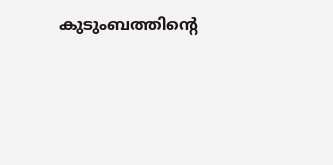കുടുംബത്തിന്റെ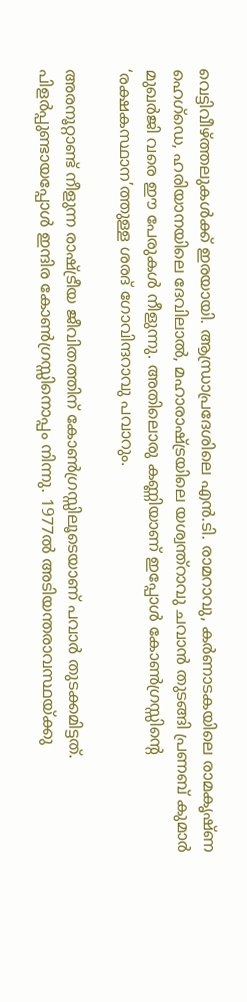വെട്ടിവീഴ്‌ത്തലുകള്‍ക്ക് ഇരയായി. ആന്ധ്രാപ്രദേശിലെ എന്‍.ടി. രാമറാവു, കര്‍ണാടകയിലെ രാമകൃഷ്ണ ഹെഗ്‌ഡെ, ഹരിയാനയിലെ ദേവിലാല്‍, മഹാരാഷ്‌ട്രയിലെ യശ്വന്ത്‌റാവു ചവാന്‍ തുടങ്ങി പ്രണബ് കുമാര്‍ മുഖര്‍ജി വരെ ഈ പേരുകള്‍ നീളുന്നു. അതിലൊരു കണ്ണിയാണ് ഇപ്പോള്‍ കോണ്‍ഗ്രസ്സിന്റെ ‘രക്ഷകസ്ഥാന’ത്തുള്ള ശരദ് ഗോവിന്ദറാവു പവാറും.

അരനൂറ്റാണ്ട് നീളുന്ന രാഷ്‌ട്രീയ ജീവിതത്തിന് കോണ്‍ഗ്രസ്സിലൂടെയാണ് പവാര്‍ തുടക്കമിട്ടത്. പിളര്‍പ്പുണ്ടായപ്പോള്‍ ഇന്ദിര കോണ്‍ഗ്രസ്സിനൊപ്പം നിന്നു. 1977ല്‍ അടിയന്തരാവസ്ഥയ്‌ക്കു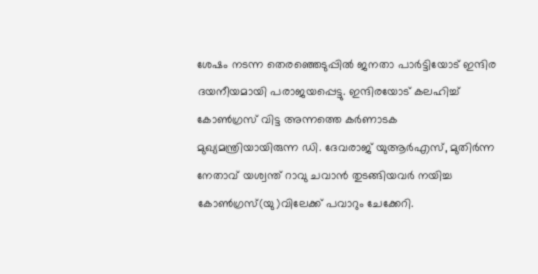ശേഷം നടന്ന തെരഞ്ഞെടുപ്പില്‍ ജനതാ പാര്‍ട്ടിയോട് ഇന്ദിര ദയനീയമായി പരാജയപ്പെട്ടു. ഇന്ദിരയോട് കലഹിച്ച് കോണ്‍ഗ്രസ് വിട്ട അന്നത്തെ കര്‍ണാടക മുഖ്യമന്ത്രിയായിരുന്ന ഡി. ദേവരാജ് യുആര്‍എസ്, മുതിര്‍ന്ന നേതാവ് യശ്വന്ത് റാവു ചവാന്‍ തുടങ്ങിയവര്‍ നയിച്ച കോണ്‍ഗ്രസ്(യു)വിലേക്ക് പവാറും ചേക്കേറി.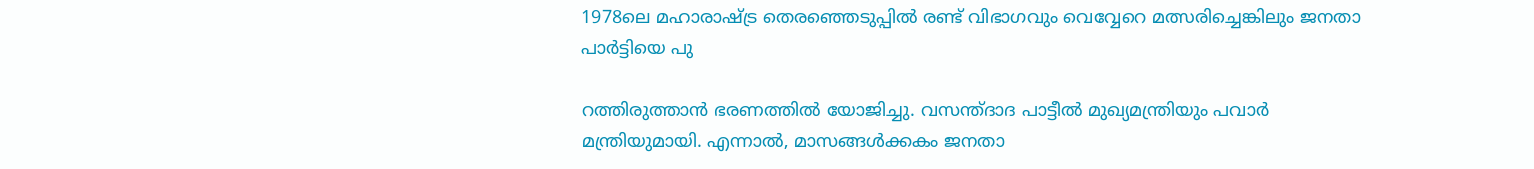1978ലെ മഹാരാഷ്‌ട്ര തെരഞ്ഞെടുപ്പില്‍ രണ്ട് വിഭാഗവും വെവ്വേറെ മത്സരിച്ചെങ്കിലും ജനതാ പാര്‍ട്ടിയെ പു

റത്തിരുത്താന്‍ ഭരണത്തില്‍ യോജിച്ചു. വസന്ത്ദാദ പാട്ടീല്‍ മുഖ്യമന്ത്രിയും പവാര്‍ മന്ത്രിയുമായി. എന്നാല്‍, മാസങ്ങള്‍ക്കകം ജനതാ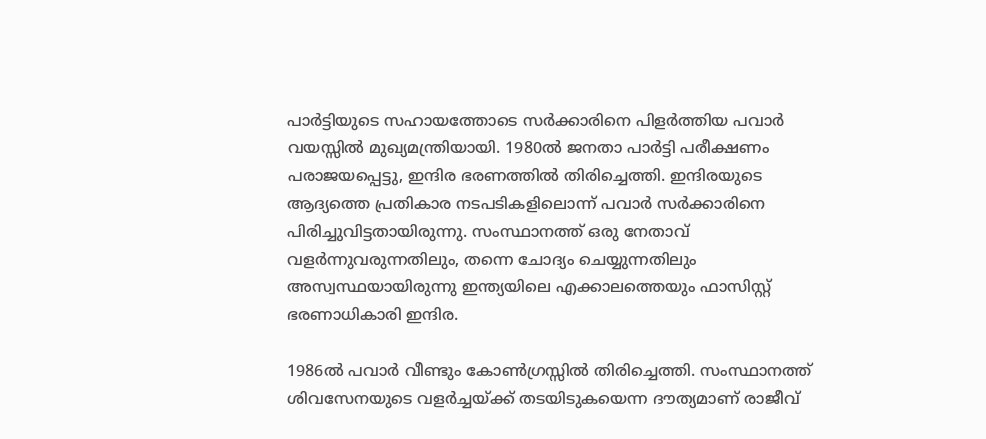പാര്‍ട്ടിയുടെ സഹായത്തോടെ സര്‍ക്കാരിനെ പിളര്‍ത്തിയ പവാര്‍ വയസ്സില്‍ മുഖ്യമന്ത്രിയായി. 1980ല്‍ ജനതാ പാര്‍ട്ടി പരീക്ഷണം പരാജയപ്പെട്ടു, ഇന്ദിര ഭരണത്തില്‍ തിരിച്ചെത്തി. ഇന്ദിരയുടെ ആദ്യത്തെ പ്രതികാര നടപടികളിലൊന്ന് പവാര്‍ സര്‍ക്കാരിനെ പിരിച്ചുവിട്ടതായിരുന്നു. സംസ്ഥാനത്ത് ഒരു നേതാവ് വളര്‍ന്നുവരുന്നതിലും, തന്നെ ചോദ്യം ചെയ്യുന്നതിലും അസ്വസ്ഥയായിരുന്നു ഇന്ത്യയിലെ എക്കാലത്തെയും ഫാസിസ്റ്റ് ഭരണാധികാരി ഇന്ദിര.

1986ല്‍ പവാര്‍ വീണ്ടും കോണ്‍ഗ്രസ്സില്‍ തിരിച്ചെത്തി. സംസ്ഥാനത്ത് ശിവസേനയുടെ വളര്‍ച്ചയ്‌ക്ക് തടയിടുകയെന്ന ദൗത്യമാണ് രാജീവ്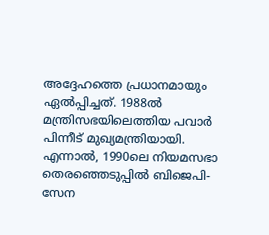അദ്ദേഹത്തെ പ്രധാനമായും ഏല്‍പ്പിച്ചത്. 1988ല്‍ മന്ത്രിസഭയിലെത്തിയ പവാര്‍ പിന്നീട് മുഖ്യമന്ത്രിയായി. എന്നാല്‍, 1990ലെ നിയമസഭാ തെരഞ്ഞെടുപ്പില്‍ ബിജെപി-സേന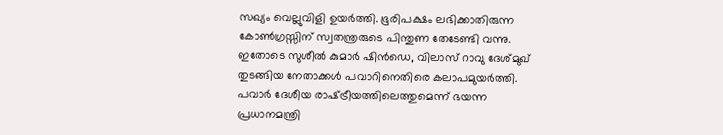സഖ്യം വെല്ലുവിളി ഉയര്‍ത്തി. ഭൂരിപക്ഷം ലഭിക്കാതിരുന്ന കോണ്‍ഗ്രസ്സിന് സ്വതന്ത്രരുടെ പിന്തുണ തേടേണ്ടി വന്നു. ഇതോടെ സുശീല്‍ കുമാര്‍ ഷിന്‍ഡെ, വിലാസ് റാവു ദേശ്മുഖ് തുടങ്ങിയ നേതാക്കള്‍ പവാറിനെതിരെ കലാപമുയര്‍ത്തി. പവാര്‍ ദേശീയ രാഷ്‌ട്രീയത്തിലെത്തുമെന്ന് ഭയന്ന പ്രധാനമന്ത്രി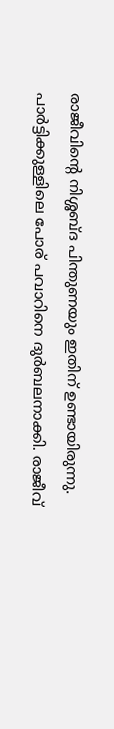രാജീവിന്റെ നിശ്ശബ്ദ പിന്തുണയും ഇതിന് ഉണ്ടായിരുന്നു. പാര്‍ട്ടിക്കുള്ളിലെ പോര് പവാറിനെ ദുര്‍ബലനാക്കി. രാജീവ്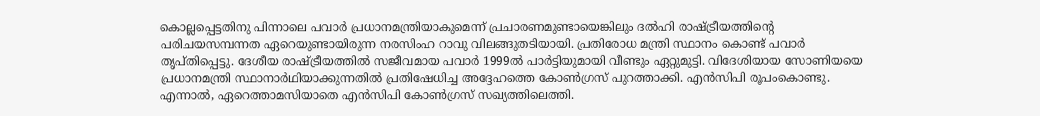കൊല്ലപ്പെട്ടതിനു പിന്നാലെ പവാര്‍ പ്രധാനമന്ത്രിയാകുമെന്ന് പ്രചാരണമുണ്ടായെങ്കിലും ദല്‍ഹി രാഷ്‌ട്രീയത്തിന്റെ പരിചയസമ്പന്നത ഏറെയുണ്ടായിരുന്ന നരസിംഹ റാവു വിലങ്ങുതടിയായി. പ്രതിരോധ മന്ത്രി സ്ഥാനം കൊണ്ട് പവാര്‍ തൃപ്തിപ്പെട്ടു. ദേശീയ രാഷ്‌ട്രീയത്തില്‍ സജീവമായ പവാര്‍ 1999ല്‍ പാര്‍ട്ടിയുമായി വീണ്ടും ഏറ്റുമുട്ടി. വിദേശിയായ സോണിയയെ പ്രധാനമന്ത്രി സ്ഥാനാര്‍ഥിയാക്കുന്നതില്‍ പ്രതിഷേധിച്ച അദ്ദേഹത്തെ കോണ്‍ഗ്രസ് പുറത്താക്കി. എന്‍സിപി രൂപംകൊണ്ടു. എന്നാല്‍, ഏറെത്താമസിയാതെ എന്‍സിപി കോണ്‍ഗ്രസ് സഖ്യത്തിലെത്തി.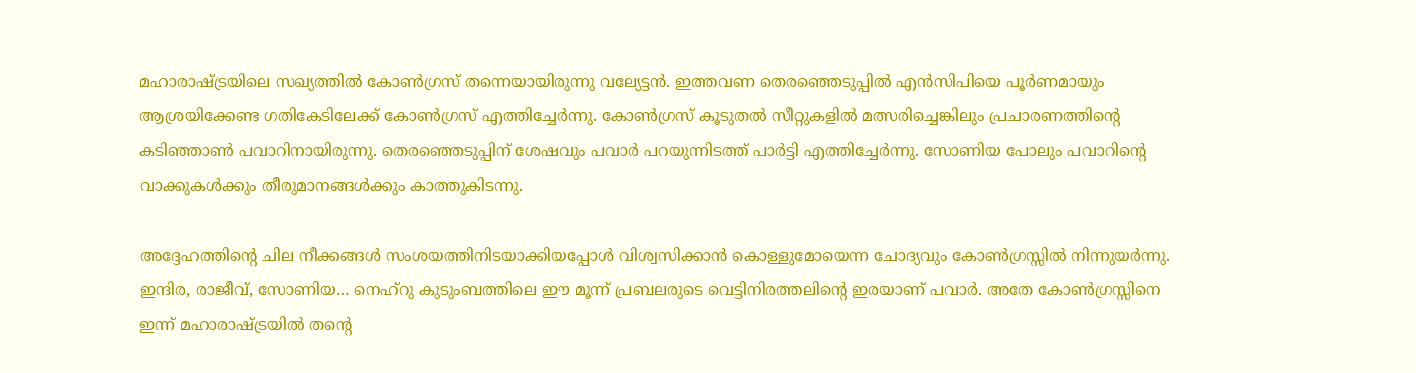മഹാരാഷ്‌ട്രയിലെ സഖ്യത്തില്‍ കോണ്‍ഗ്രസ് തന്നെയായിരുന്നു വല്യേട്ടന്‍. ഇത്തവണ തെരഞ്ഞെടുപ്പില്‍ എന്‍സിപിയെ പൂര്‍ണമായും ആശ്രയിക്കേണ്ട ഗതികേടിലേക്ക് കോണ്‍ഗ്രസ് എത്തിച്ചേര്‍ന്നു. കോണ്‍ഗ്രസ് കൂടുതല്‍ സീറ്റുകളില്‍ മത്സരിച്ചെങ്കിലും പ്രചാരണത്തിന്റെ കടിഞ്ഞാണ്‍ പവാറിനായിരുന്നു. തെരഞ്ഞെടുപ്പിന് ശേഷവും പവാര്‍ പറയുന്നിടത്ത് പാര്‍ട്ടി എത്തിച്ചേര്‍ന്നു. സോണിയ പോലും പവാറിന്റെ വാക്കുകള്‍ക്കും തീരുമാനങ്ങള്‍ക്കും കാത്തുകിടന്നു.

അദ്ദേഹത്തിന്റെ ചില നീക്കങ്ങള്‍ സംശയത്തിനിടയാക്കിയപ്പോള്‍ വിശ്വസിക്കാന്‍ കൊള്ളുമോയെന്ന ചോദ്യവും കോണ്‍ഗ്രസ്സില്‍ നിന്നുയര്‍ന്നു. ഇന്ദിര, രാജീവ്, സോണിയ… നെഹ്‌റു കുടുംബത്തിലെ ഈ മൂന്ന് പ്രബലരുടെ വെട്ടിനിരത്തലിന്റെ ഇരയാണ് പവാര്‍. അതേ കോണ്‍ഗ്രസ്സിനെ ഇന്ന് മഹാരാഷ്‌ട്രയില്‍ തന്റെ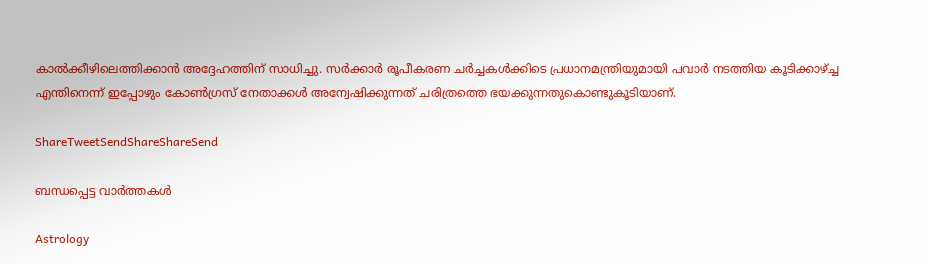കാല്‍ക്കീഴിലെത്തിക്കാന്‍ അദ്ദേഹത്തിന് സാധിച്ചു. സര്‍ക്കാര്‍ രൂപീകരണ ചര്‍ച്ചകള്‍ക്കിടെ പ്രധാനമന്ത്രിയുമായി പവാര്‍ നടത്തിയ കൂടിക്കാഴ്‌ച്ച എന്തിനെന്ന് ഇപ്പോഴും കോണ്‍ഗ്രസ് നേതാക്കള്‍ അന്വേഷിക്കുന്നത് ചരിത്രത്തെ ഭയക്കുന്നതുകൊണ്ടുകൂടിയാണ്.

ShareTweetSendShareShareSend

ബന്ധപ്പെട്ട വാര്‍ത്തകള്‍

Astrology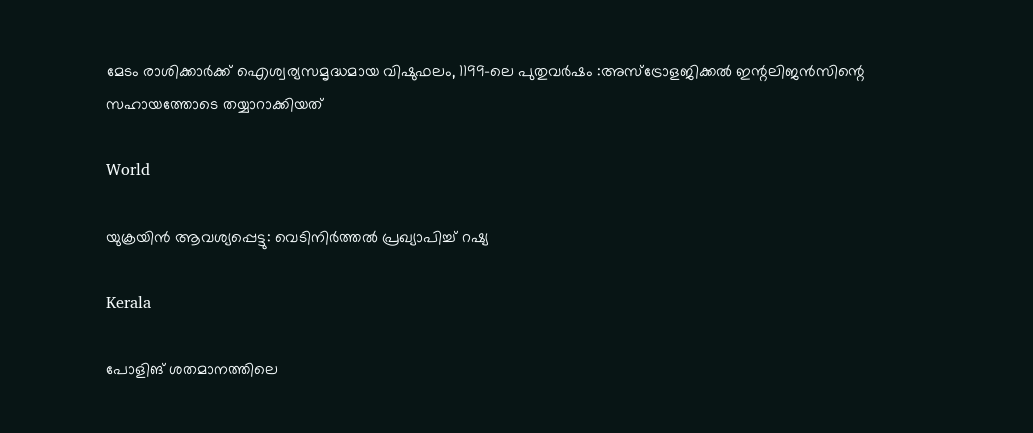മേടം രാശിക്കാർക്ക് ഐശ്വര്യസമൃദ്ധമായ വിഷുഫലം, 1199-ലെ പുതുവർഷം :അസ്ട്രോളജിക്കൽ ഇന്റലിജൻസിന്റെ സഹായത്തോടെ തയ്യാറാക്കിയത്

World

യുക്രയിന്‍ ആവശ്യപ്പെട്ടു: വെടിനിർത്തൽ പ്രഖ്യാപിച്ച് റഷ്യ

Kerala

പോളിങ് ശതമാനത്തിലെ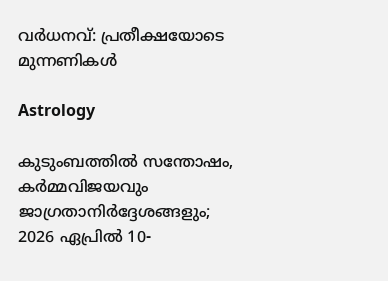വർധനവ്: പ്രതീക്ഷയോടെ മുന്നണികൾ

Astrology

കുടുംബത്തിൽ സന്തോഷം, കർമ്മവിജയവും ജാഗ്രതാനിർദ്ദേശങ്ങളും; 2026 ഏപ്രിൽ 10-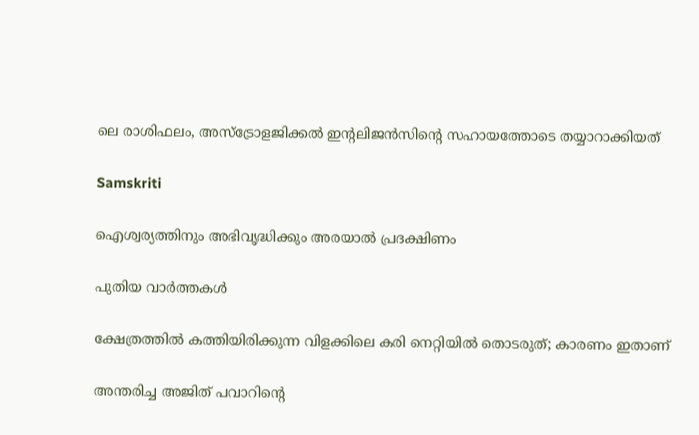ലെ രാശിഫലം, അസ്ട്രോളജിക്കൽ ഇന്റലിജൻസിന്റെ സഹായത്തോടെ തയ്യാറാക്കിയത്

Samskriti

ഐശ്വര്യത്തിനും അഭിവൃദ്ധിക്കും അരയാൽ പ്രദക്ഷിണം

പുതിയ വാര്‍ത്തകള്‍

ക്ഷേത്രത്തിൽ കത്തിയിരിക്കുന്ന വിളക്കിലെ കരി നെറ്റിയിൽ തൊടരുത്; കാരണം ഇതാണ്

അന്തരിച്ച അജിത് പവാറിന്‍റെ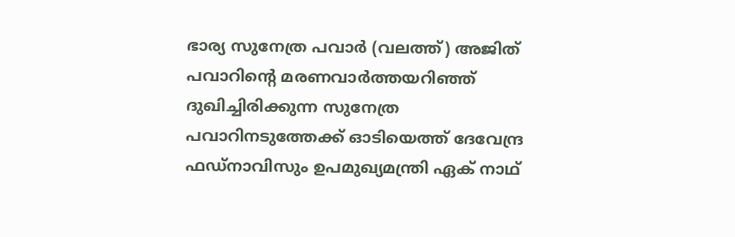ഭാര്യ സുനേത്ര പവാര്‍ (വലത്ത്) അജിത് പവാറിന്‍റെ മരണവാര്‍ത്തയറിഞ്ഞ് ദുഖിച്ചിരിക്കുന്ന സുനേത്ര പവാറിനടുത്തേക്ക് ഓടിയെത്ത് ദേവേന്ദ്ര ഫഡ്നാവിസും ഉപമുഖ്യമന്ത്രി ഏക് നാഥ്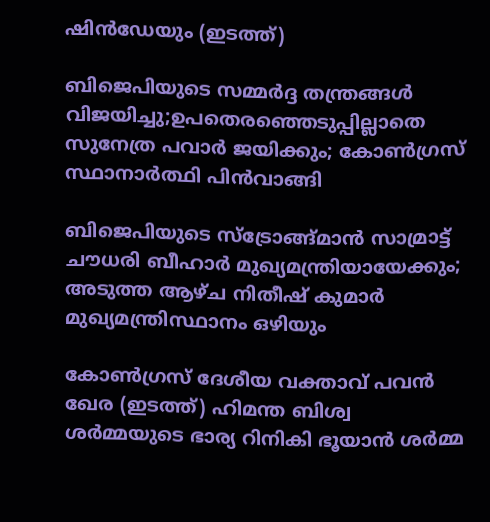ഷിന്‍ഡേയും (ഇടത്ത്)

ബിജെപിയുടെ സമ്മര്‍ദ്ദ തന്ത്രങ്ങള്‍ വിജയിച്ചു;ഉപതെരഞ്ഞെടുപ്പില്ലാതെ സുനേത്ര പവാര്‍ ജയിക്കും; കോണ്‍ഗ്രസ് സ്ഥാനാര്‍ത്ഥി പിന്‍വാങ്ങി

ബിജെപിയുടെ സ്ട്രോങ്ങ്മാന്‍ സാമ്രാട്ട് ചൗധരി ബീഹാര്‍ മുഖ്യമന്ത്രിയായേക്കും; അടുത്ത ആഴ്ച നിതീഷ് കുമാര്‍ മുഖ്യമന്ത്രിസ്ഥാനം ഒഴിയും

കോണ്‍ഗ്രസ് ദേശീയ വക്താവ് പവന്‍ ഖേര (ഇടത്ത്) ഹിമന്ത ബിശ്വ ശര്‍മ്മയുടെ ഭാര്യ റിനികി ഭൂയാന്‍ ശര്‍മ്മ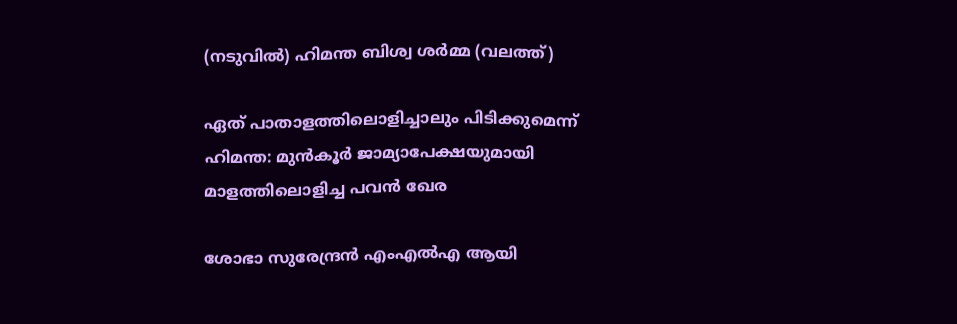(നടുവില്‍) ഹിമന്ത ബിശ്വ ശര്‍മ്മ (വലത്ത്)

ഏത് പാതാളത്തിലൊളിച്ചാലും പിടിക്കുമെന്ന് ഹിമന്ത: മുന്‍കൂര്‍ ജാമ്യാപേക്ഷയുമായി മാളത്തിലൊളിച്ച പവന്‍ ഖേര

ശോഭാ സുരേന്ദ്രന്‍ എംഎല്‍എ ആയി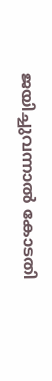ജയിച്ചുവന്നാല്‍ കോടതി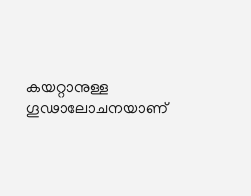കയറ്റാനുള്ള ഗൂഢാലോചനയാണ്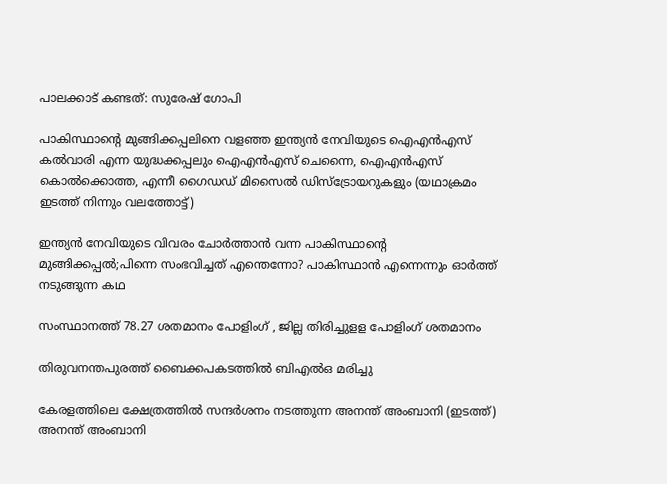പാലക്കാട് കണ്ടത്: സുരേഷ് ഗോപി

പാകിസ്ഥാന്‍റെ മുങ്ങിക്കപ്പലിനെ വളഞ്ഞ ഇന്ത്യന്‍ നേവിയുടെ ഐഎന്‍എസ് കല്‍വാരി എന്ന യുദ്ധക്കപ്പലും ഐഎന്‍എസ് ചെന്നൈ, ഐഎന്‍എസ് കൊല്‍ക്കൊത്ത, എന്നീ ഗൈഡഡ് മിസൈല്‍ ഡിസ്ട്രോയറുകളും (യഥാക്രമം ഇടത്ത് നിന്നും വലത്തോട്ട്)

ഇന്ത്യന്‍ നേവിയുടെ വിവരം ചോര്‍ത്താന്‍ വന്ന പാകിസ്ഥാന്റെ മുങ്ങിക്കപ്പല്‍;പിന്നെ സംഭവിച്ചത് എന്തെന്നോ? പാകിസ്ഥാന്‍ എന്നെന്നും ഓര്‍ത്ത് നടുങ്ങുന്ന കഥ

സംസ്ഥാനത്ത് 78.27 ശതമാനം പോളിംഗ് , ജില്ല തിരിച്ചുളള പോളിംഗ് ശതമാനം

തിരുവനന്തപുരത്ത് ബൈക്കപകടത്തില്‍ ബിഎല്‍ഒ മരിച്ചു

കേരളത്തിലെ ക്ഷേത്രത്തില്‍ സന്ദര്‍ശനം നടത്തുന്ന അനന്ത് അംബാനി (ഇടത്ത്) അനന്ത് അംബാനി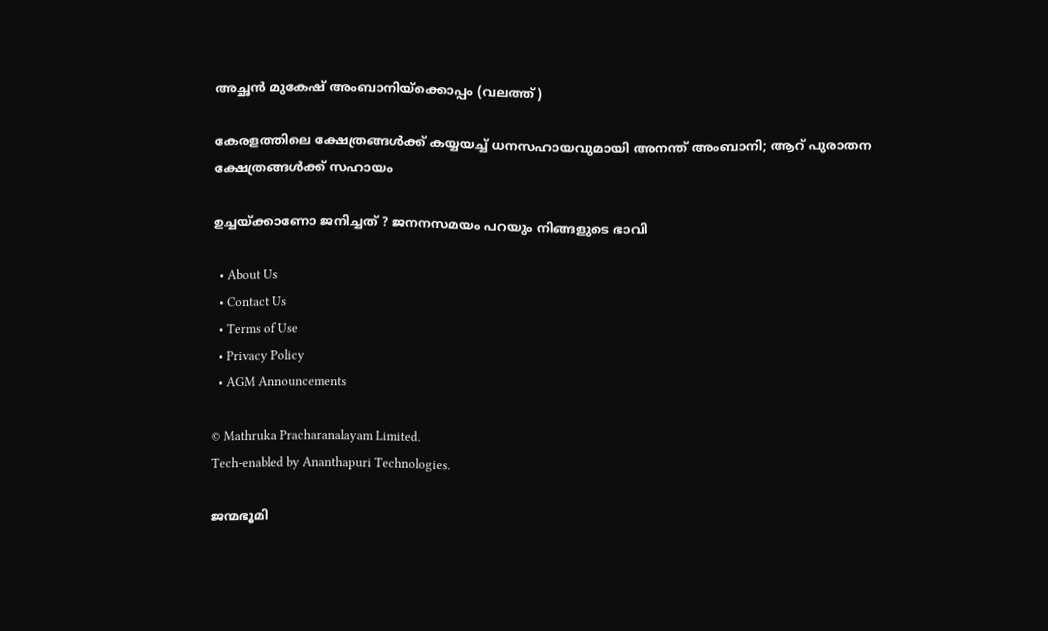അച്ഛന്‍ മുകേഷ് അംബാനിയ്ക്കൊപ്പം (വലത്ത്)

കേരളത്തിലെ ക്ഷേത്രങ്ങള്‍ക്ക് കയ്യയച്ച് ധനസഹായവുമായി അനന്ത് അംബാനി; ആറ് പുരാതന ക്ഷേത്രങ്ങൾക്ക് സഹായം

ഉച്ചയ്‌ക്കാണോ ജനിച്ചത് ? ജനനസമയം പറയും നിങ്ങളുടെ ഭാവി

  • About Us
  • Contact Us
  • Terms of Use
  • Privacy Policy
  • AGM Announcements

© Mathruka Pracharanalayam Limited.
Tech-enabled by Ananthapuri Technologies.

ജന്മഭൂമി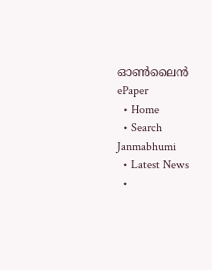ഓണ്‍ലൈന്‍
ePaper
  • Home
  • Search Janmabhumi
  • Latest News
  •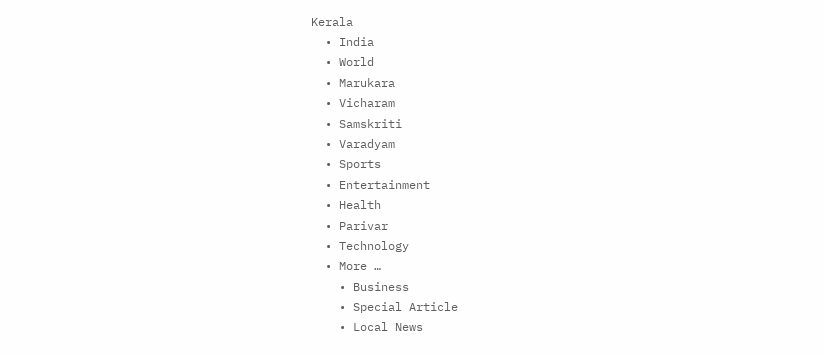Kerala
  • India
  • World
  • Marukara
  • Vicharam
  • Samskriti
  • Varadyam
  • Sports
  • Entertainment
  • Health
  • Parivar
  • Technology
  • More …
    • Business
    • Special Article
    • Local News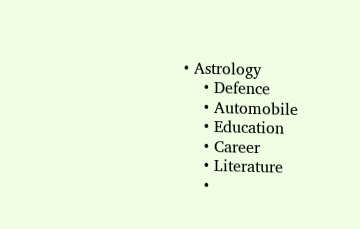• Astrology
    • Defence
    • Automobile
    • Education
    • Career
    • Literature
    •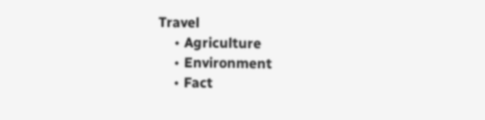Travel
    • Agriculture
    • Environment
    • Fact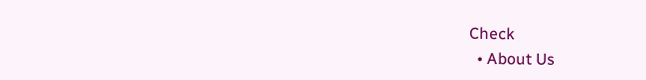Check
  • About Us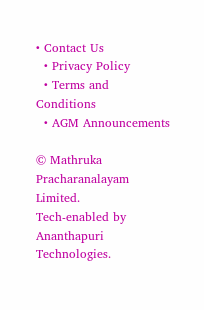• Contact Us
  • Privacy Policy
  • Terms and Conditions
  • AGM Announcements

© Mathruka Pracharanalayam Limited.
Tech-enabled by Ananthapuri Technologies.